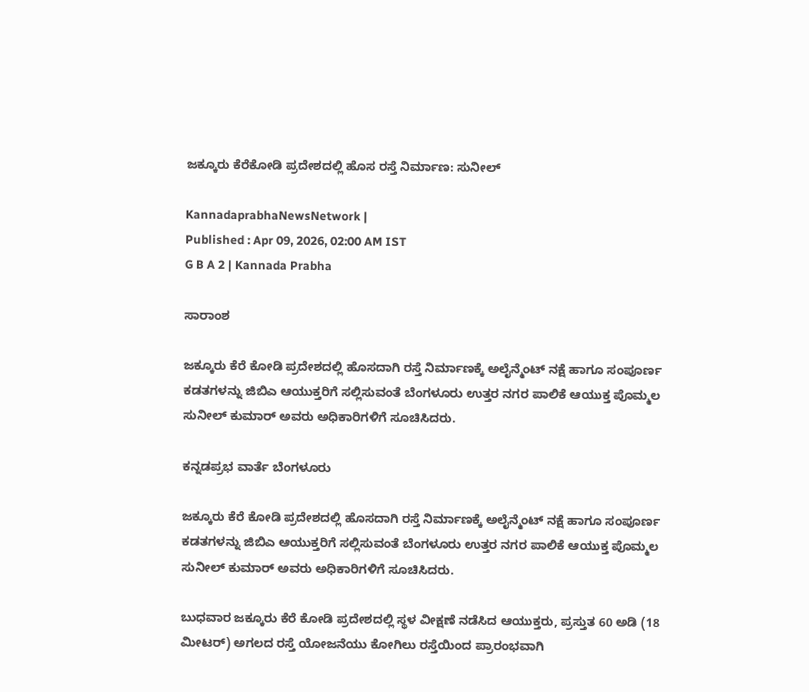ಜಕ್ಕೂರು ಕೆರೆಕೋಡಿ ಪ್ರದೇಶದಲ್ಲಿ ಹೊಸ ರಸ್ತೆ ನಿರ್ಮಾಣ: ಸುನೀಲ್

KannadaprabhaNewsNetwork |
Published : Apr 09, 2026, 02:00 AM IST
G B A 2 | Kannada Prabha

ಸಾರಾಂಶ

ಜಕ್ಕೂರು ಕೆರೆ ಕೋಡಿ ಪ್ರದೇಶದಲ್ಲಿ ಹೊಸದಾಗಿ ರಸ್ತೆ ನಿರ್ಮಾಣಕ್ಕೆ ಅಲೈನ್ಮೆಂಟ್‌ ನಕ್ಷೆ ಹಾಗೂ ಸಂಪೂರ್ಣ ಕಡತಗಳನ್ನು ಜಿಬಿಎ ಆಯುಕ್ತರಿಗೆ ಸಲ್ಲಿಸುವಂತೆ ಬೆಂಗಳೂರು ಉತ್ತರ ನಗರ ಪಾಲಿಕೆ ಆಯುಕ್ತ ಪೊಮ್ಮಲ ಸುನೀಲ್ ಕುಮಾರ್ ಅವರು ಅಧಿಕಾರಿಗಳಿಗೆ ಸೂಚಿಸಿದರು.

ಕನ್ನಡಪ್ರಭ ವಾರ್ತೆ ಬೆಂಗಳೂರು

ಜಕ್ಕೂರು ಕೆರೆ ಕೋಡಿ ಪ್ರದೇಶದಲ್ಲಿ ಹೊಸದಾಗಿ ರಸ್ತೆ ನಿರ್ಮಾಣಕ್ಕೆ ಅಲೈನ್ಮೆಂಟ್‌ ನಕ್ಷೆ ಹಾಗೂ ಸಂಪೂರ್ಣ ಕಡತಗಳನ್ನು ಜಿಬಿಎ ಆಯುಕ್ತರಿಗೆ ಸಲ್ಲಿಸುವಂತೆ ಬೆಂಗಳೂರು ಉತ್ತರ ನಗರ ಪಾಲಿಕೆ ಆಯುಕ್ತ ಪೊಮ್ಮಲ ಸುನೀಲ್ ಕುಮಾರ್ ಅವರು ಅಧಿಕಾರಿಗಳಿಗೆ ಸೂಚಿಸಿದರು.

ಬುಧವಾರ ಜಕ್ಕೂರು ಕೆರೆ ಕೋಡಿ ಪ್ರದೇಶದಲ್ಲಿ ಸ್ಥಳ ವೀಕ್ಷಣೆ ನಡೆಸಿದ ಆಯುಕ್ತರು, ಪ್ರಸ್ತುತ 60 ಅಡಿ (18 ಮೀಟರ್‌) ಅಗಲದ ರಸ್ತೆ ಯೋಜನೆಯು ಕೋಗಿಲು ರಸ್ತೆಯಿಂದ ಪ್ರಾರಂಭವಾಗಿ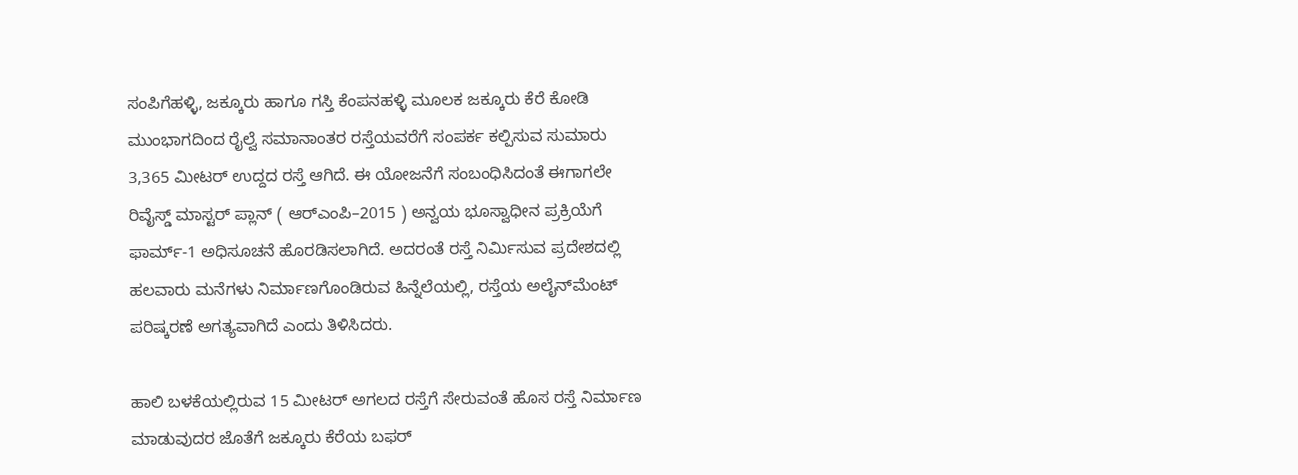ಸಂಪಿಗೆಹಳ್ಳಿ, ಜಕ್ಕೂರು ಹಾಗೂ ಗಸ್ತಿ ಕೆಂಪನಹಳ್ಳಿ ಮೂಲಕ ಜಕ್ಕೂರು ಕೆರೆ ಕೋಡಿ ಮುಂಭಾಗದಿಂದ ರೈಲ್ವೆ ಸಮಾನಾಂತರ ರಸ್ತೆಯವರೆಗೆ ಸಂಪರ್ಕ ಕಲ್ಪಿಸುವ ಸುಮಾರು 3,365 ಮೀಟರ್‌ ಉದ್ದದ ರಸ್ತೆ ಆಗಿದೆ. ಈ ಯೋಜನೆಗೆ ಸಂಬಂಧಿಸಿದಂತೆ ಈಗಾಗಲೇ ರಿವೈಸ್ಡ್‌ ಮಾಸ್ಟರ್‌ ಪ್ಲಾನ್‌ ( ಆರ್‌ಎಂಪಿ–2015 ) ಅನ್ವಯ ಭೂಸ್ವಾಧೀನ ಪ್ರಕ್ರಿಯೆಗೆ ಫಾರ್ಮ್-1 ಅಧಿಸೂಚನೆ ಹೊರಡಿಸಲಾಗಿದೆ. ಅದರಂತೆ ರಸ್ತೆ ನಿರ್ಮಿಸುವ ಪ್ರದೇಶದಲ್ಲಿ ಹಲವಾರು ಮನೆಗಳು ನಿರ್ಮಾಣಗೊಂಡಿರುವ ಹಿನ್ನೆಲೆಯಲ್ಲಿ, ರಸ್ತೆಯ ಅಲೈನ್‌ಮೆಂಟ್ ಪರಿಷ್ಕರಣೆ ಅಗತ್ಯವಾಗಿದೆ ಎಂದು ತಿಳಿಸಿದರು.

ಹಾಲಿ ಬಳಕೆಯಲ್ಲಿರುವ 15 ಮೀಟರ್‌ ಅಗಲದ ರಸ್ತೆಗೆ ಸೇರುವಂತೆ ಹೊಸ ರಸ್ತೆ ನಿರ್ಮಾಣ ಮಾಡುವುದರ ಜೊತೆಗೆ ಜಕ್ಕೂರು ಕೆರೆಯ ಬಫರ್‌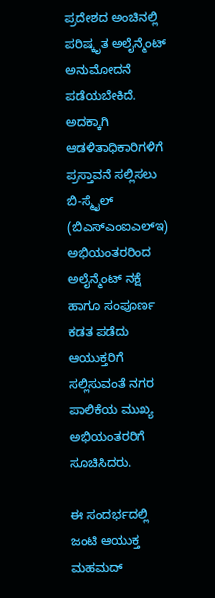ಪ್ರದೇಶದ ಅಂಚಿನಲ್ಲಿ ಪರಿಷ್ಕೃತ ಅಲೈನ್ಮೆಂಟ್‌ ಅನುಮೋದನೆ ಪಡೆಯಬೇಕಿದೆ. ಅದಕ್ಕಾಗಿ ಆಡಳಿತಾಧಿಕಾರಿಗಳಿಗೆ ಪ್ರಸ್ತಾವನೆ ಸಲ್ಲಿಸಲು ಬಿ-ಸ್ಮೈಲ್‌ (ಬಿಎಸ್‌ಎಂಐಎಲ್‌ಇ) ಅಭಿಯಂತರರಿಂದ ಅಲೈನ್ಮೆಂಟ್ ನಕ್ಷೆ ಹಾಗೂ ಸಂಪೂರ್ಣ ಕಡತ ಪಡೆದು ಆಯುಕ್ತರಿಗೆ ಸಲ್ಲಿಸುವಂತೆ ನಗರ ಪಾಲಿಕೆಯ ಮುಖ್ಯ ಅಭಿಯಂತರರಿಗೆ ಸೂಚಿಸಿದರು.

ಈ ಸಂದರ್ಭದಲ್ಲಿ ಜಂಟಿ ಆಯುಕ್ತ ಮಹಮದ್‌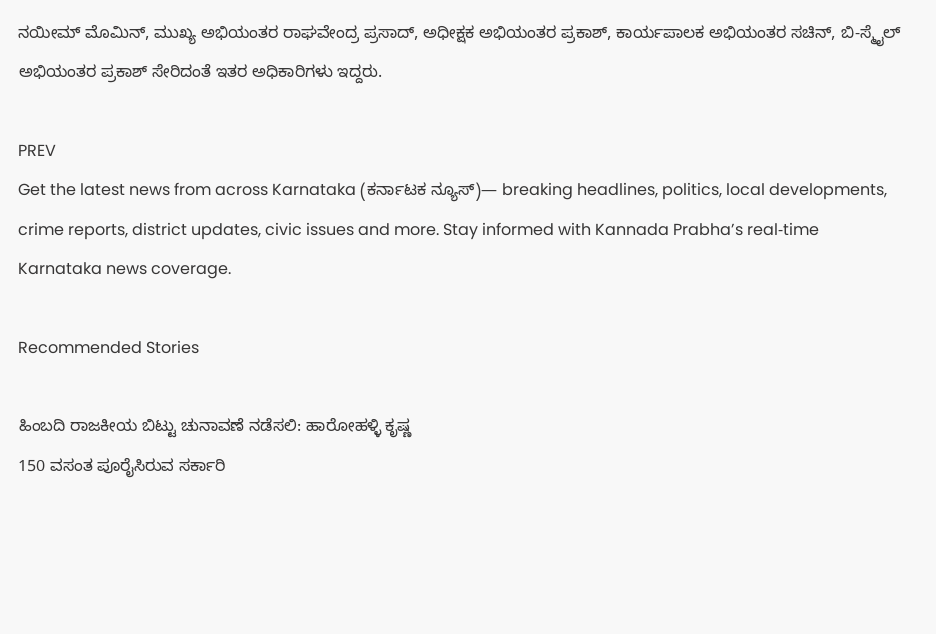ನಯೀಮ್ ಮೊಮಿನ್, ಮುಖ್ಯ ಅಭಿಯಂತರ ರಾಘವೇಂದ್ರ ಪ್ರಸಾದ್, ಅಧೀಕ್ಷಕ ಅಭಿಯಂತರ ಪ್ರಕಾಶ್, ಕಾರ್ಯಪಾಲಕ ಅಭಿಯಂತರ ಸಚಿನ್, ಬಿ-ಸ್ಮೈಲ್‌ ಅಭಿಯಂತರ ಪ್ರಕಾಶ್ ಸೇರಿದಂತೆ ಇತರ ಅಧಿಕಾರಿಗಳು ಇದ್ದರು.

PREV
Get the latest news from across Karnataka (ಕರ್ನಾಟಕ ನ್ಯೂಸ್)— breaking headlines, politics, local developments, crime reports, district updates, civic issues and more. Stay informed with Kannada Prabha’s real‑time Karnataka news coverage.

Recommended Stories

ಹಿಂಬದಿ ರಾಜಕೀಯ ಬಿಟ್ಟು ಚುನಾವಣೆ ನಡೆಸಲಿ: ಹಾರೋಹಳ್ಳಿ ಕೃಷ್ಣ
150 ವಸಂತ ಪೂರೈಸಿರುವ ಸರ್ಕಾರಿ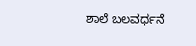ಶಾಲೆ ಬಲವರ್ಧನೆ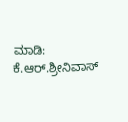ಮಾಡಿ: ಕೆ.ಆರ್.ಶ್ರೀನಿವಾಸ್